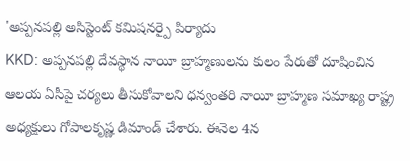'అప్పనపల్లి అసిస్టెంట్ కమిషనర్పై పిర్యాదు
KKD: అప్పనపల్లి దేవస్థాన నాయీ బ్రాహ్మణులను కులం పేరుతో దూషించిన ఆలయ ఏసీపై చర్యలు తీసుకోవాలని ధన్వంతరి నాయీ బ్రాహ్మణ సమాఖ్య రాష్ట్ర అధ్యక్షులు గోపాలకృష్ణ డిమాండ్ చేశారు. ఈనెల 4న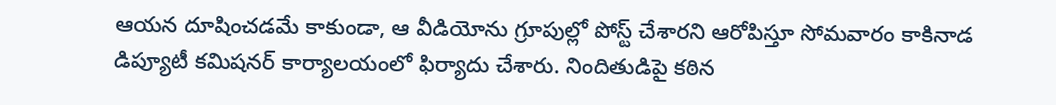ఆయన దూషించడమే కాకుండా, ఆ వీడియోను గ్రూపుల్లో పోస్ట్ చేశారని ఆరోపిస్తూ సోమవారం కాకినాడ డిప్యూటీ కమిషనర్ కార్యాలయంలో ఫిర్యాదు చేశారు. నిందితుడిపై కఠిన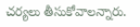చర్యలు తీసుకోవాలన్నారు.